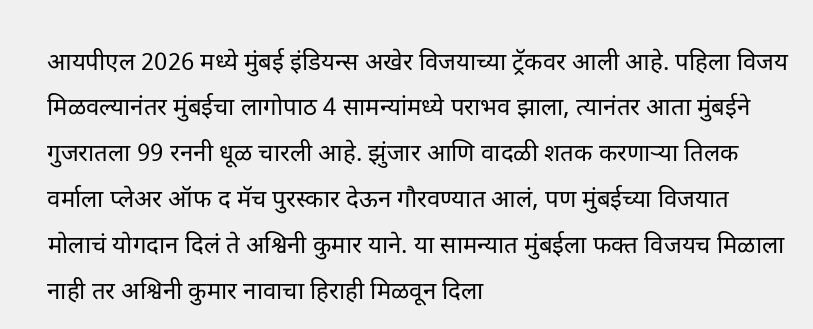आयपीएल 2026 मध्ये मुंबई इंडियन्स अखेर विजयाच्या ट्रॅकवर आली आहे. पहिला विजय मिळवल्यानंतर मुंबईचा लागोपाठ 4 सामन्यांमध्ये पराभव झाला, त्यानंतर आता मुंबईने गुजरातला 99 रननी धूळ चारली आहे. झुंजार आणि वादळी शतक करणाऱ्या तिलक वर्माला प्लेअर ऑफ द मॅच पुरस्कार देऊन गौरवण्यात आलं, पण मुंबईच्या विजयात मोलाचं योगदान दिलं ते अश्विनी कुमार याने. या सामन्यात मुंबईला फक्त विजयच मिळाला नाही तर अश्विनी कुमार नावाचा हिराही मिळवून दिला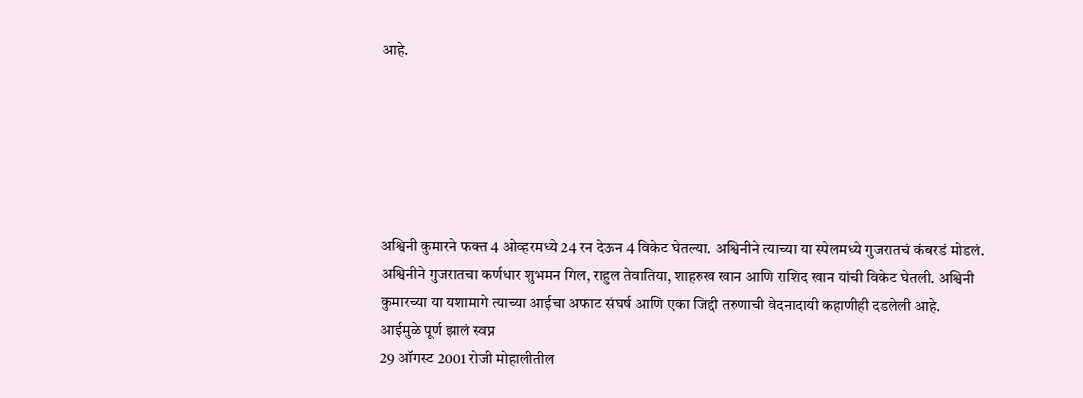आहे.






अश्विनी कुमारने फक्त 4 ओव्हरमध्ये 24 रन देऊन 4 विकेट घेतल्या. अश्विनीने त्याच्या या स्पेलमध्ये गुजरातचं कंबरडं मोडलं. अश्विनीने गुजरातचा कर्णधार शुभमन गिल, राहुल तेवातिया, शाहरुख खान आणि राशिद खान यांची विकेट घेतली. अश्विनी कुमारच्या या यशामागे त्याच्या आईचा अफाट संघर्ष आणि एका जिद्दी तरुणाची वेदनादायी कहाणीही दडलेली आहे.
आईमुळे पूर्ण झालं स्वप्न
29 ऑगस्ट 2001 रोजी मोहालीतील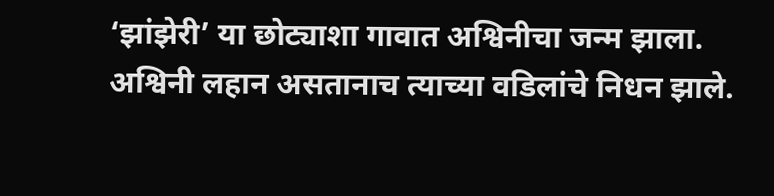‘झांझेरी’ या छोट्याशा गावात अश्विनीचा जन्म झाला. अश्विनी लहान असतानाच त्याच्या वडिलांचे निधन झाले.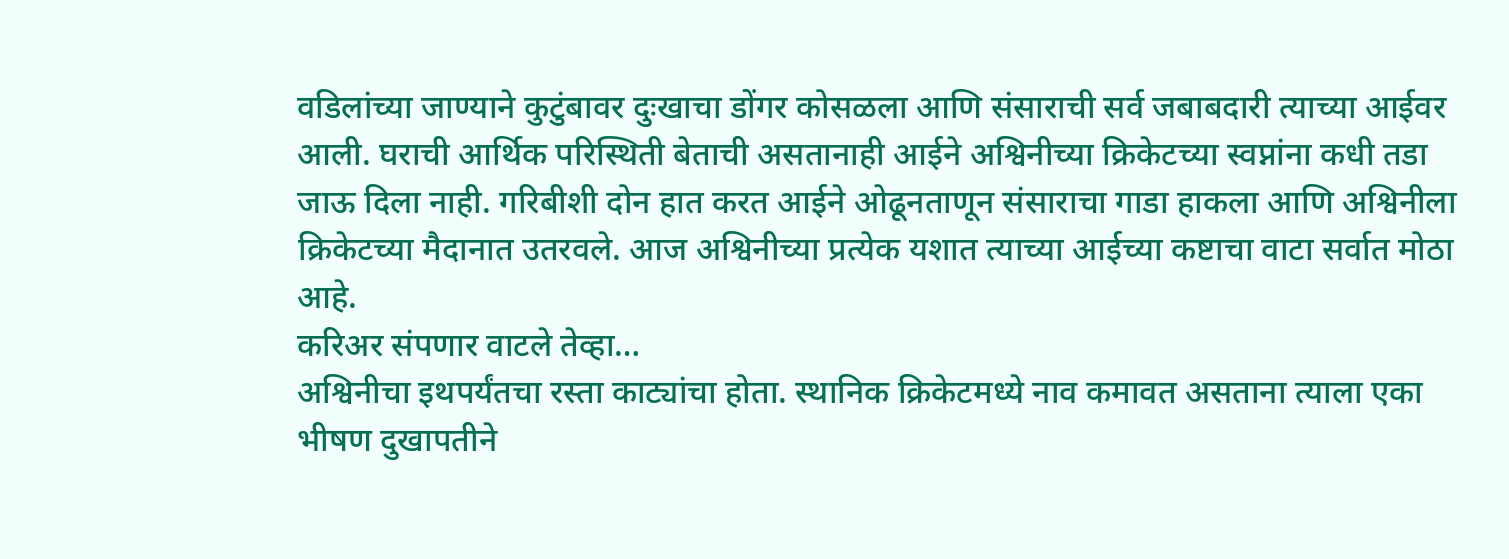वडिलांच्या जाण्याने कुटुंबावर दुःखाचा डोंगर कोसळला आणि संसाराची सर्व जबाबदारी त्याच्या आईवर आली. घराची आर्थिक परिस्थिती बेताची असतानाही आईने अश्विनीच्या क्रिकेटच्या स्वप्नांना कधी तडा जाऊ दिला नाही. गरिबीशी दोन हात करत आईने ओढूनताणून संसाराचा गाडा हाकला आणि अश्विनीला क्रिकेटच्या मैदानात उतरवले. आज अश्विनीच्या प्रत्येक यशात त्याच्या आईच्या कष्टाचा वाटा सर्वात मोठा आहे.
करिअर संपणार वाटले तेव्हा…
अश्विनीचा इथपर्यंतचा रस्ता काट्यांचा होता. स्थानिक क्रिकेटमध्ये नाव कमावत असताना त्याला एका भीषण दुखापतीने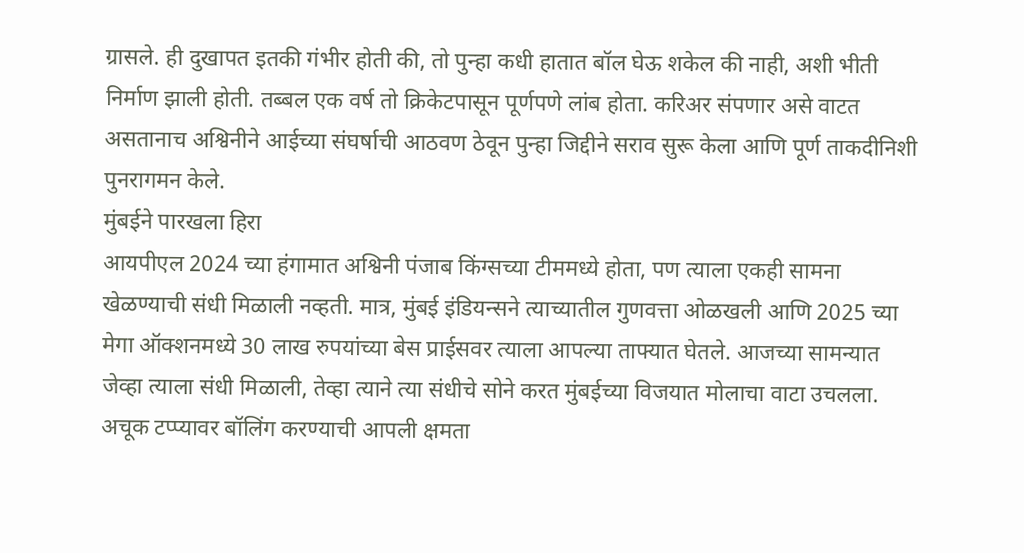ग्रासले. ही दुखापत इतकी गंभीर होती की, तो पुन्हा कधी हातात बॉल घेऊ शकेल की नाही, अशी भीती निर्माण झाली होती. तब्बल एक वर्ष तो क्रिकेटपासून पूर्णपणे लांब होता. करिअर संपणार असे वाटत असतानाच अश्विनीने आईच्या संघर्षाची आठवण ठेवून पुन्हा जिद्दीने सराव सुरू केला आणि पूर्ण ताकदीनिशी पुनरागमन केले.
मुंबईने पारखला हिरा
आयपीएल 2024 च्या हंगामात अश्विनी पंजाब किंग्सच्या टीममध्ये होता, पण त्याला एकही सामना खेळण्याची संधी मिळाली नव्हती. मात्र, मुंबई इंडियन्सने त्याच्यातील गुणवत्ता ओळखली आणि 2025 च्या मेगा ऑक्शनमध्ये 30 लाख रुपयांच्या बेस प्राईसवर त्याला आपल्या ताफ्यात घेतले. आजच्या सामन्यात जेव्हा त्याला संधी मिळाली, तेव्हा त्याने त्या संधीचे सोने करत मुंबईच्या विजयात मोलाचा वाटा उचलला. अचूक टप्प्यावर बॉलिंग करण्याची आपली क्षमता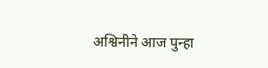अश्विनीने आज पुन्हा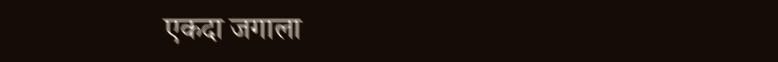एकदा जगाला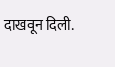दाखवून दिली.